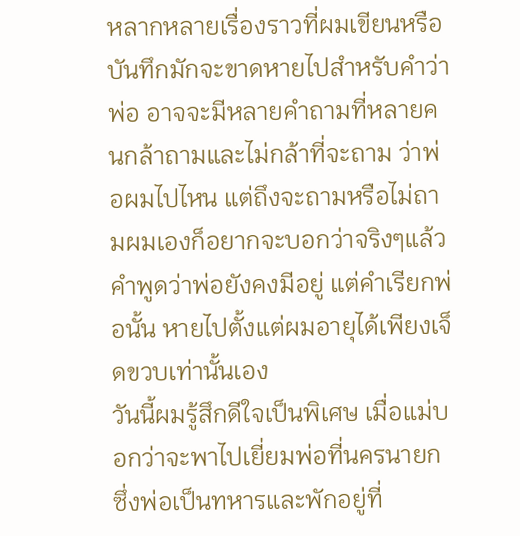หลากหลายเรื่องราวที่ผมเขียนหรือบันทึกมักจะขาดหายไปสำหรับคำว่าพ่อ อาจจะมีหลายคำถามที่หลายคนกล้าถามและไม่กล้าที่จะถาม ว่าพ่อผมไปไหน แต่ถึงจะถามหรือไม่ถามผมเองก็อยากจะบอกว่าจริงๆแล้ว คำพูดว่าพ่อยังคงมีอยู่ แต่คำเรียกพ่อนั้น หายไปตั้งแต่ผมอายุได้เพียงเจ็ดขวบเท่านั้นเอง
วันนี้ผมรู้สึกดีใจเป็นพิเศษ เมื่อแม่บอกว่าจะพาไปเยี่ยมพ่อที่นครนายก ซึ่งพ่อเป็นทหารและพักอยู่ที่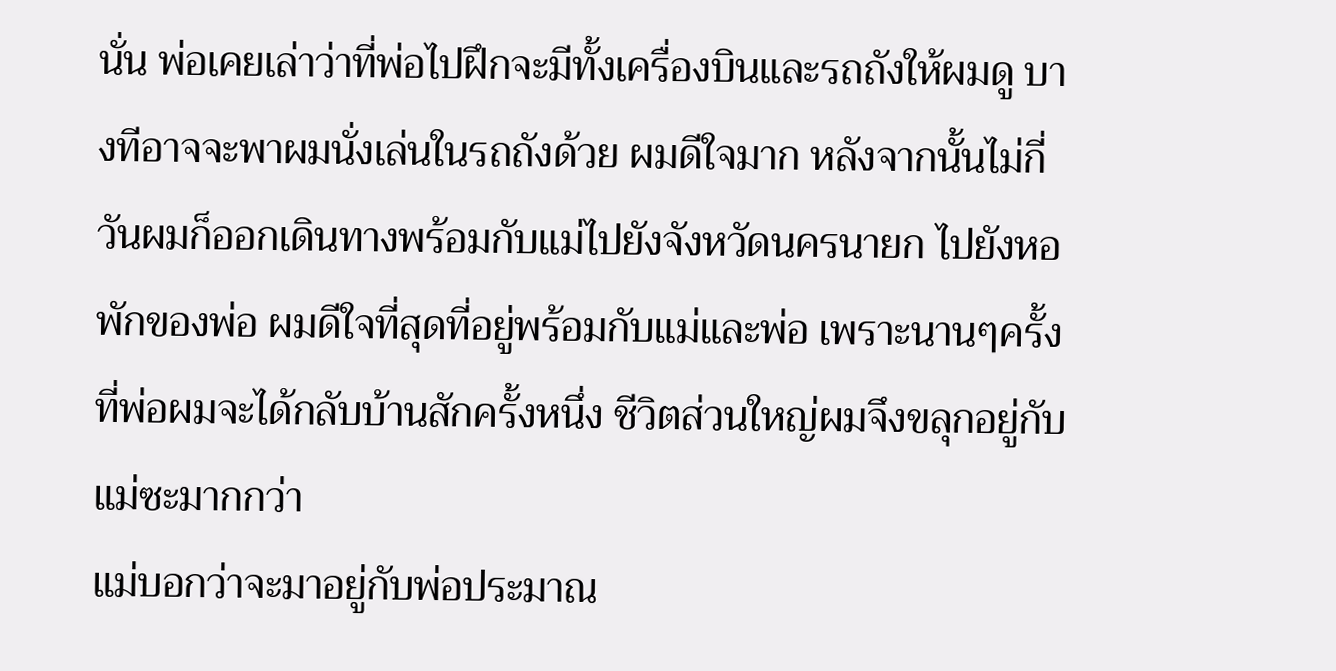นั่น พ่อเคยเล่าว่าที่พ่อไปฝึกจะมีทั้งเครื่องบินและรถถังให้ผมดู บางทีอาจจะพาผมนั่งเล่นในรถถังด้วย ผมดีใจมาก หลังจากนั้นไม่กี่วันผมก็ออกเดินทางพร้อมกับแม่ไปยังจังหวัดนครนายก ไปยังหอพักของพ่อ ผมดีใจที่สุดที่อยู่พร้อมกับแม่และพ่อ เพราะนานๆครั้งที่พ่อผมจะได้กลับบ้านสักครั้งหนึ่ง ชีวิตส่วนใหญ่ผมจึงขลุกอยู่กับแม่ซะมากกว่า
แม่บอกว่าจะมาอยู่กับพ่อประมาณ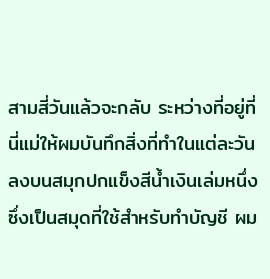สามสี่วันแล้วจะกลับ ระหว่างที่อยู่ที่นี่แม่ให้ผมบันทึกสิ่งที่ทำในแต่ละวันลงบนสมุกปกแข็งสีน้ำเงินเล่มหนึ่งซึ่งเป็นสมุดที่ใช้สำหรับทำบัญชี ผม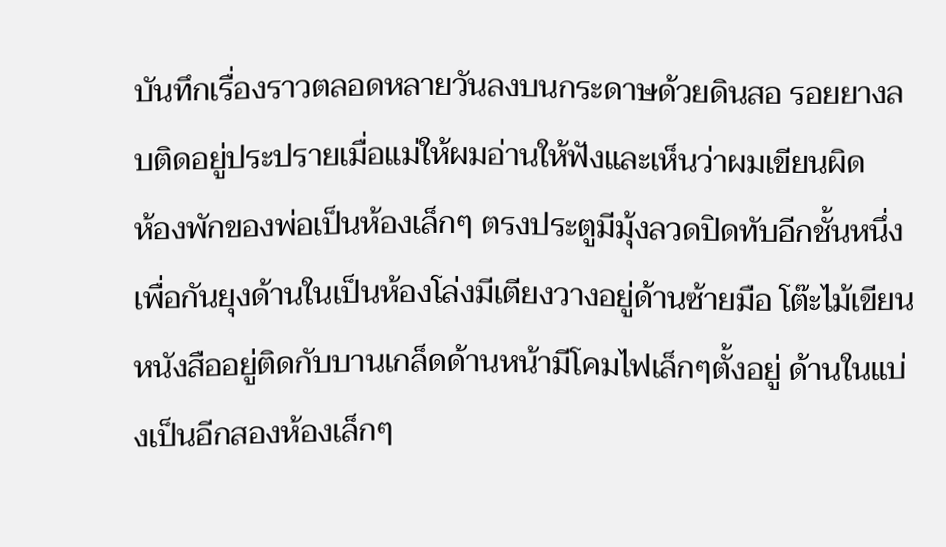บันทึกเรื่องราวตลอดหลายวันลงบนกระดาษด้วยดินสอ รอยยางลบติดอยู่ประปรายเมื่อแม่ให้ผมอ่านให้ฟังและเห็นว่าผมเขียนผิด
ห้องพักของพ่อเป็นห้องเล็กๆ ตรงประตูมีมุ้งลวดปิดทับอีกชั้นหนึ่งเพื่อกันยุงด้านในเป็นห้องโล่งมีเตียงวางอยู่ด้านซ้ายมือ โต๊ะไม้เขียนหนังสืออยู่ติดกับบานเกล็ดด้านหน้ามีโคมไฟเล็กๆตั้งอยู่ ด้านในแบ่งเป็นอีกสองห้องเล็กๆ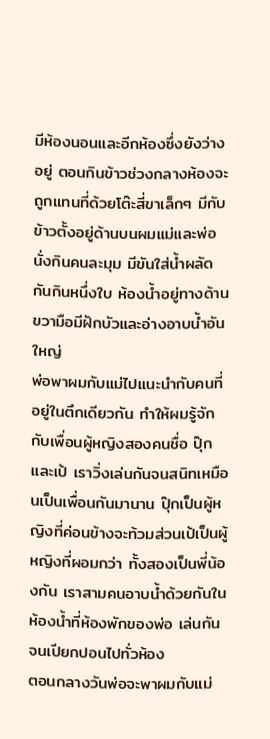มีห้องนอนและอีกห้องซึ่งยังว่างอยู่ ตอนกินข้าวช่วงกลางห้องจะถูกแทนที่ด้วยโต๊ะสี่ขาเล็กๆ มีกับข้าวตั้งอยู่ด้านบนผมแม่และพ่อนั่งกินคนละมุม มีขันใส่น้ำผลัดกันกินหนึ่งใบ ห้องน้ำอยู่ทางด้านขวามือมีฝักบัวและอ่างอาบน้ำอันใหญ่
พ่อพาผมกับแม่ไปแนะนำกับคนที่อยู่ในตึกเดียวกัน ทำให้ผมรู้จักกับเพื่อนผู้หญิงสองคนชื่อ ปุ๊กและเป้ เราวิ่งเล่นกันจนสนิทเหมือนเป็นเพื่อนกันมานาน ปุ๊กเป็นผู้หญิงที่ค่อนข้างจะท้วมส่วนเป้เป็นผู้หญิงที่ผอมกว่า ทั้งสองเป็นพี่น้องกัน เราสามคนอาบน้ำด้วยกันในห้องน้ำที่ห้องพักของพ่อ เล่นกันจนเปียกปอนไปทั่วห้อง
ตอนกลางวันพ่อจะพาผมกับแม่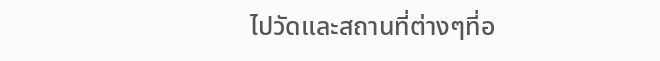ไปวัดและสถานที่ต่างๆที่อ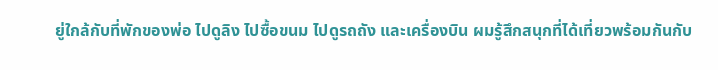ยู่ใกล้กับที่พักของพ่อ ไปดูลิง ไปซื้อขนม ไปดูรถถัง และเครื่องบิน ผมรู้สึกสนุกที่ได้เที่ยวพร้อมกันกับ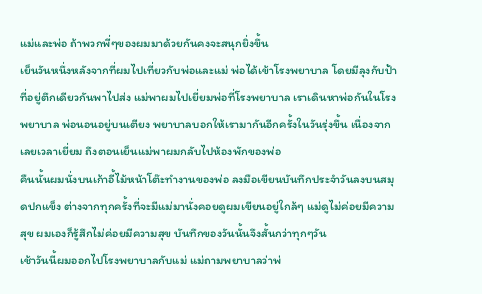แม่และพ่อ ถ้าพวกพี่ๆของผมมาด้วยกันคงจะสนุกยิ่งขึ้น
เย็นวันหนึ่งหลังจากที่ผมไปเที่ยวกับพ่อและแม่ พ่อได้เข้าโรงพยาบาล โดยมีลุงกับป้าที่อยู่ตึกเดียวกันพาไปส่ง แม่พาผมไปเยี่ยมพ่อที่โรงพยาบาล เราเดินหาพ่อกันในโรงพยาบาล พ่อนอนอยู่บนเตียง พยาบาลบอกให้เรามากันอีกครั้งในวันรุ่งขึ้น เนื่องจากเลยเวลาเยี่ยม ถึงตอนเย็นแม่พาผมกลับไปห้องพักของพ่อ
คืนนั้นผมนั่งบนเก้าอี้ไม้หน้าโต๊ะทำงานของพ่อ ลงมือเขียนบันทึกประจำวันลงบนสมุดปกแข็ง ต่างจากทุกครั้งที่จะมีแม่มานั่งคอยดูผมเขียนอยู่ใกล้ๆ แม่ดูไม่ค่อยมีความสุข ผมเองก็รู้สึกไม่ค่อยมีความสุข บันทึกของวันนั้นจึงสั้นกว่าทุกๆวัน
เช้าวันนี้ผมออกไปโรงพยาบาลกับแม่ แม่ถามพยาบาลว่าพ่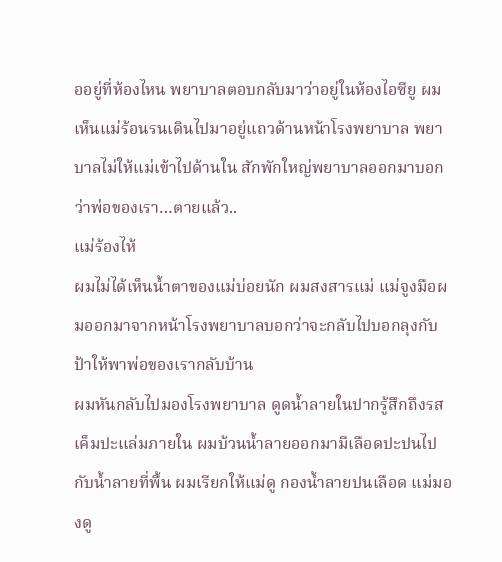ออยู่ที่ห้องไหน พยาบาลตอบกลับมาว่าอยู่ในห้องไอซียู ผมเห็นแม่ร้อนรนเดินไปมาอยู่แถวด้านหน้าโรงพยาบาล พยาบาลไม่ให้แม่เข้าไปด้านใน สักพักใหญ่พยาบาลออกมาบอกว่าพ่อของเรา…ตายแล้ว..
แม่ร้องไห้
ผมไม่ได้เห็นน้ำตาของแม่บ่อยนัก ผมสงสารแม่ แม่จูงมือผมออกมาจากหน้าโรงพยาบาลบอกว่าจะกลับไปบอกลุงกับป้าให้พาพ่อของเรากลับบ้าน
ผมหันกลับไปมองโรงพยาบาล ดูดน้ำลายในปากรู้สึกถึงรสเค็มปะแล่มภายใน ผมบ้วนน้ำลายออกมามีเลือดปะปนไปกับน้ำลายที่พื้น ผมเรียกให้แม่ดู กองน้ำลายปนเลือด แม่มองดู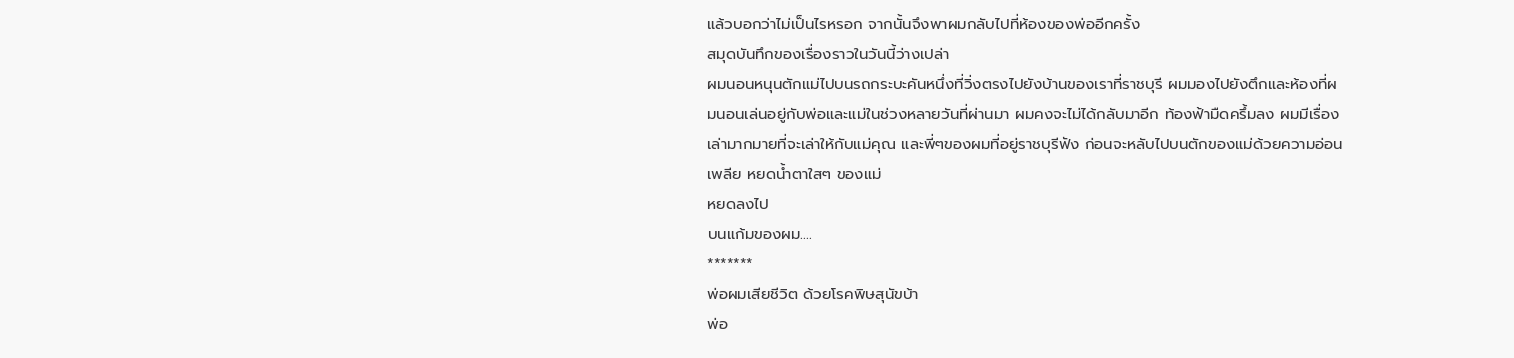แล้วบอกว่าไม่เป็นไรหรอก จากนั้นจึงพาผมกลับไปที่ห้องของพ่ออีกครั้ง
สมุดบันทึกของเรื่องราวในวันนี้ว่างเปล่า
ผมนอนหนุนตักแม่ไปบนรถกระบะคันหนึ่งที่วิ่งตรงไปยังบ้านของเราที่ราชบุรี ผมมองไปยังตึกและห้องที่ผมนอนเล่นอยู่กับพ่อและแม่ในช่วงหลายวันที่ผ่านมา ผมคงจะไม่ได้กลับมาอีก ท้องฟ้ามืดครึ้มลง ผมมีเรื่องเล่ามากมายที่จะเล่าให้กับแม่คุณ และพี่ๆของผมที่อยู่ราชบุรีฟัง ก่อนจะหลับไปบนตักของแม่ด้วยความอ่อนเพลีย หยดน้ำตาใสๆ ของแม่
หยดลงไป
บนแก้มของผม....
*******
พ่อผมเสียชีวิต ด้วยโรคพิษสุนัขบ้า
พ่อ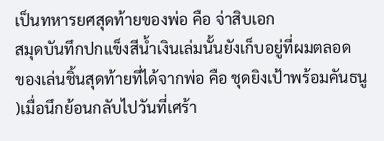เป็นทหารยศสุดท้ายของพ่อ คือ จ่าสิบเอก
สมุดบันทึกปกแข็งสีน้ำเงินเล่มนั้นยังเก็บอยู่ที่ผมตลอด
ของเล่นชิ้นสุดท้ายที่ได้จากพ่อ คือ ชุดยิงเป้าพร้อมคันธนู
)เมื่อนึกย้อนกลับไปวันที่เศร้า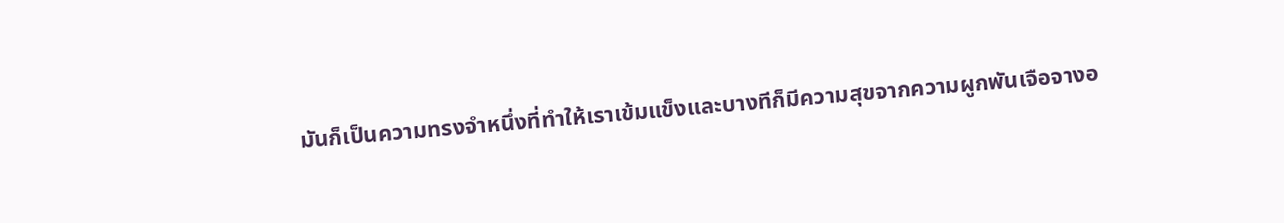มันก็เป็นความทรงจำหนึ่งที่ทำให้เราเข้มแข็งและบางทีก็มีความสุขจากความผูกพันเจือจางอ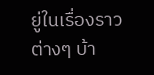ยู่ในเรื่องราวต่างๆ บ้า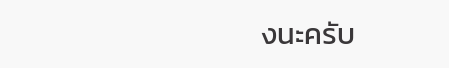งนะครับ